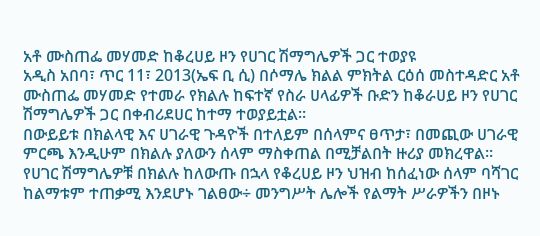አቶ ሙስጠፌ መሃመድ ከቆረሀይ ዞን የሀገር ሽማግሌዎች ጋር ተወያዩ
አዲስ አበባ፣ ጥር 11፣ 2013(ኤፍ ቢ ሲ) በሶማሌ ክልል ምክትል ርዕሰ መስተዳድር አቶ ሙስጠፌ መሃመድ የተመራ የክልሉ ከፍተኛ የስራ ሀላፊዎች ቡድን ከቆራሀይ ዞን የሀገር ሽማግሌዎች ጋር በቀብሪደሀር ከተማ ተወያይቷል።
በውይይቱ በክልላዊ እና ሀገራዊ ጉዳዮች በተለይም በሰላምና ፀጥታ፣ በመጪው ሀገራዊ ምርጫ እንዲሁም በክልሉ ያለውን ሰላም ማስቀጠል በሚቻልበት ዙሪያ መክረዋል።
የሀገር ሽማግሌዎቹ በክልሉ ከለውጡ በኋላ የቆረሀይ ዞን ህዝብ ከሰፈነው ሰላም ባሻገር ከልማቱም ተጠቃሚ እንደሆኑ ገልፀው÷ መንግሥት ሌሎች የልማት ሥራዎችን በዞኑ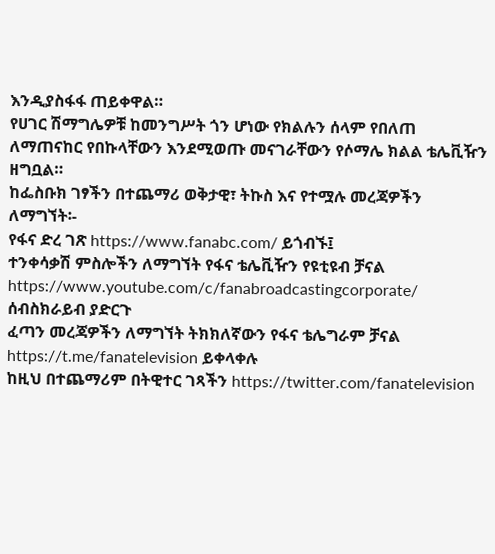እንዲያስፋፋ ጠይቀዋል።
የሀገር ሽማግሌዎቹ ከመንግሥት ጎን ሆነው የክልሉን ሰላም የበለጠ ለማጠናከር የበኩላቸውን እንደሚወጡ መናገራቸውን የሶማሌ ክልል ቴሌቪዥን ዘግቧል።
ከፌስቡክ ገፃችን በተጨማሪ ወቅታዊ፣ ትኩስ እና የተሟሉ መረጃዎችን ለማግኘት፡-
የፋና ድረ ገጽ https://www.fanabc.com/ ይጎብኙ፤
ተንቀሳቃሽ ምስሎችን ለማግኘት የፋና ቴሌቪዥን የዩቲዩብ ቻናል https://www.youtube.com/c/fanabroadcastingcorporate/ ሰብስክራይብ ያድርጉ
ፈጣን መረጃዎችን ለማግኘት ትክክለኛውን የፋና ቴሌግራም ቻናል https://t.me/fanatelevision ይቀላቀሉ
ከዚህ በተጨማሪም በትዊተር ገጻችን https://twitter.com/fanatelevision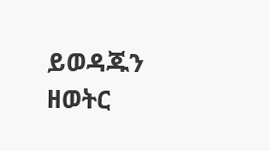ይወዳጁን
ዘወትር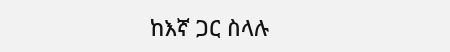ከእኛ ጋር ስላሉ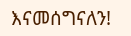እናመሰግናለን!